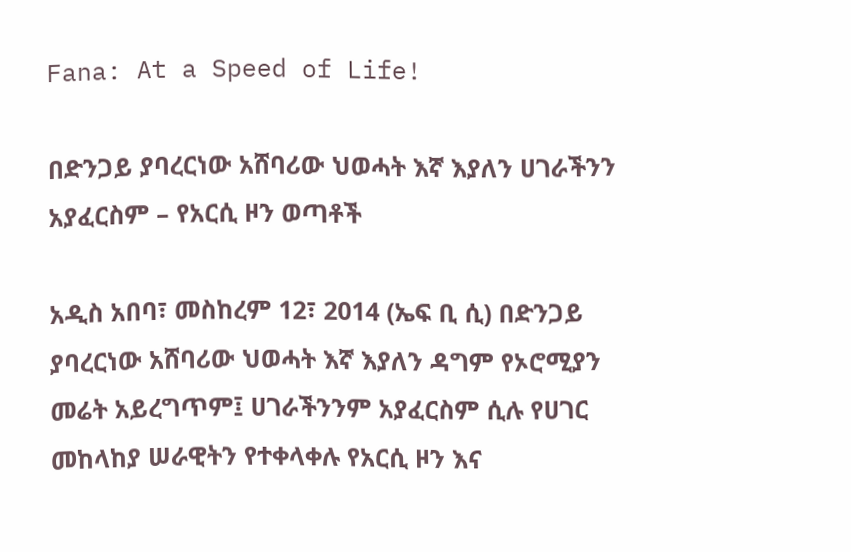Fana: At a Speed of Life!

በድንጋይ ያባረርነው አሸባሪው ህወሓት እኛ እያለን ሀገራችንን አያፈርስም – የአርሲ ዞን ወጣቶች

አዲስ አበባ፣ መስከረም 12፣ 2014 (ኤፍ ቢ ሲ) በድንጋይ ያባረርነው አሸባሪው ህወሓት እኛ እያለን ዳግም የኦሮሚያን መሬት አይረግጥም፤ ሀገራችንንም አያፈርስም ሲሉ የሀገር መከላከያ ሠራዊትን የተቀላቀሉ የአርሲ ዞን እና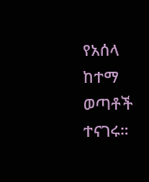የአሰላ ከተማ ወጣቶች ተናገሩ።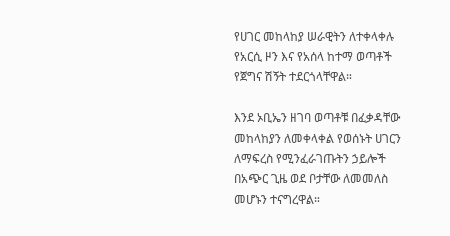የሀገር መከላከያ ሠራዊትን ለተቀላቀሉ የአርሲ ዞን እና የአሰላ ከተማ ወጣቶች የጀግና ሽኝት ተደርጎላቸዋል።

እንደ ኦቢኤን ዘገባ ወጣቶቹ በፈቃዳቸው መከላከያን ለመቀላቀል የወሰኑት ሀገርን ለማፍረስ የሚንፈራገጡትን ኃይሎች በአጭር ጊዜ ወደ ቦታቸው ለመመለስ መሆኑን ተናግረዋል።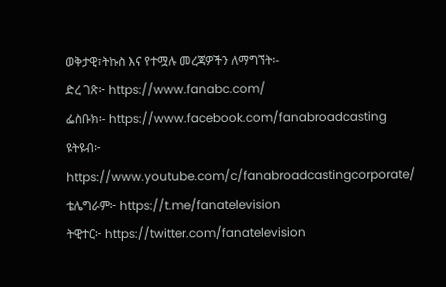ወቅታዊ፣ትኩስ እና የተሟሉ መረጃዎችን ለማግኘት፡-
ድረ ገጽ፦ https://www.fanabc.com/
ፌስቡክ፡- https://www.facebook.com/fanabroadcasting
ዩትዩብ፦ https://www.youtube.com/c/fanabroadcastingcorporate/
ቴሌግራም፦ https://t.me/fanatelevision
ትዊተር፦ https://twitter.com/fanatelevision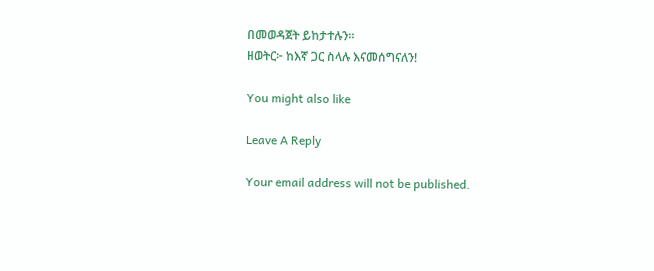በመወዳጀት ይከታተሉን፡፡
ዘወትር፦ ከእኛ ጋር ስላሉ እናመሰግናለን!

You might also like

Leave A Reply

Your email address will not be published.